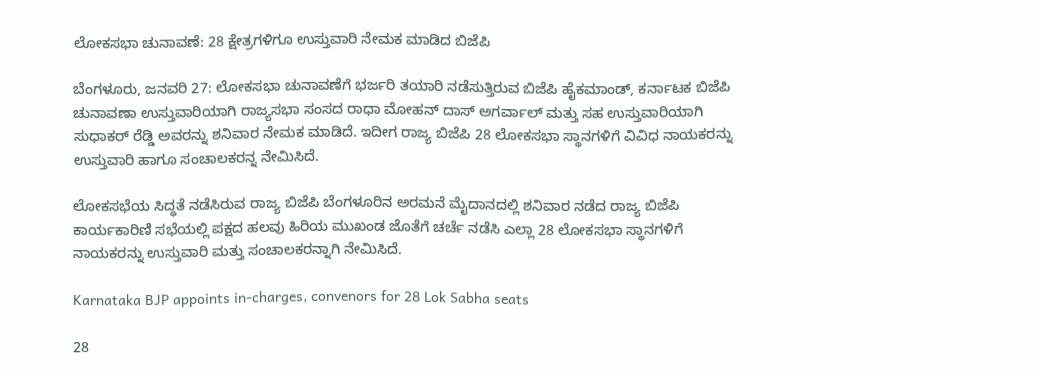ಲೋಕಸಭಾ ಚುನಾವಣೆ: 28 ಕ್ಷೇತ್ರಗಳಿಗೂ ಉಸ್ತುವಾರಿ ನೇಮಕ ಮಾಡಿದ ಬಿಜೆಪಿ

ಬೆಂಗಳೂರು, ಜನವರಿ 27: ಲೋಕಸಭಾ ಚುನಾವಣೆಗೆ ಭರ್ಜರಿ ತಯಾರಿ ನಡೆಸುತ್ತಿರುವ ಬಿಜೆಪಿ ಹೈಕಮಾಂಡ್‌, ಕರ್ನಾಟಕ ಬಿಜೆಪಿ ಚುನಾವಣಾ ಉಸ್ತುವಾರಿಯಾಗಿ ರಾಜ್ಯಸಭಾ ಸಂಸದ ರಾಧಾ ಮೋಹನ್ ದಾಸ್ ಅಗರ್ವಾಲ್ ಮತ್ತು ಸಹ ಉಸ್ತುವಾರಿಯಾಗಿ ಸುಧಾಕರ್ ರೆಡ್ಡಿ ಅವರನ್ನು ಶನಿವಾರ ನೇಮಕ ಮಾಡಿದೆ. ಇದೀಗ ರಾಜ್ಯ ಬಿಜೆಪಿ 28 ಲೋಕಸಭಾ ಸ್ಥಾನಗಳಿಗೆ ವಿವಿಧ ನಾಯಕರನ್ನು ಉಸ್ತುವಾರಿ ಹಾಗೂ ಸಂಚಾಲಕರನ್ನ ನೇಮಿಸಿದೆ.

ಲೋಕಸಭೆಯ ಸಿದ್ಧತೆ ನಡೆಸಿರುವ ರಾಜ್ಯ ಬಿಜೆಪಿ ಬೆಂಗಳೂರಿನ ಅರಮನೆ ಮೈದಾನದಲ್ಲಿ ಶನಿವಾರ ನಡೆದ ರಾಜ್ಯ ಬಿಜೆಪಿ ಕಾರ್ಯಕಾರಿಣಿ ಸಭೆಯಲ್ಲಿ ಪಕ್ಷದ ಹಲವು ಹಿರಿಯ ಮುಖಂಡ ಜೊತೆಗೆ ಚರ್ಚೆ ನಡೆಸಿ ಎಲ್ಲಾ 28 ಲೋಕಸಭಾ ಸ್ಥಾನಗಳಿಗೆ ನಾಯಕರನ್ನು ಉಸ್ತುವಾರಿ ಮತ್ತು ಸಂಚಾಲಕರನ್ನಾಗಿ ನೇಮಿಸಿದೆ.

Karnataka BJP appoints in-charges, convenors for 28 Lok Sabha seats

28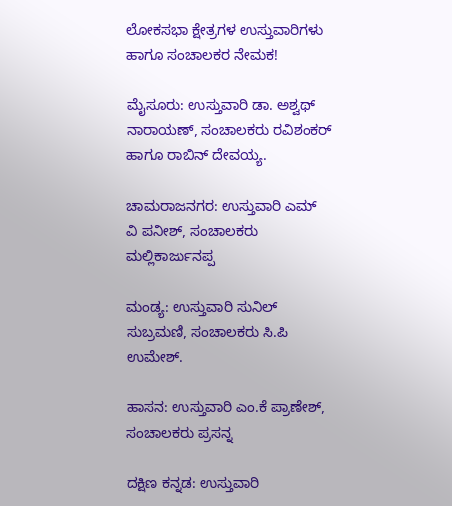ಲೋಕಸಭಾ ಕ್ಷೇತ್ರಗಳ ಉಸ್ತುವಾರಿಗಳು ಹಾಗೂ ಸಂಚಾಲಕರ ನೇಮಕ!

ಮೈಸೂರು: ಉಸ್ತುವಾರಿ ಡಾ. ಅಶ್ವಥ್ ನಾರಾಯಣ್, ಸಂಚಾಲಕರು ರವಿಶಂಕರ್ ಹಾಗೂ ರಾಬಿನ್ ದೇವಯ್ಯ.

ಚಾಮರಾಜನಗರ: ಉಸ್ತುವಾರಿ ಎಮ್ ವಿ ಪನೀಶ್, ಸಂಚಾಲಕರು ಮಲ್ಲಿಕಾರ್ಜುನಪ್ಪ

ಮಂಡ್ಯ: ಉಸ್ತುವಾರಿ ಸುನಿಲ್ ಸುಬ್ರಮಣಿ, ಸಂಚಾಲಕರು ಸಿ.ಪಿ ಉಮೇಶ್.

ಹಾಸನ: ಉಸ್ತುವಾರಿ ಎಂ.ಕೆ ಪ್ರಾಣೇಶ್, ಸಂಚಾಲಕರು ಪ್ರಸನ್ನ

ದಕ್ಷಿಣ ಕನ್ನಡ: ಉಸ್ತುವಾರಿ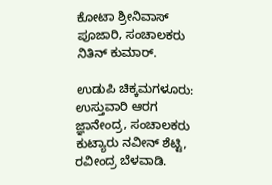ಕೋಟಾ ಶ್ರೀನಿವಾಸ್ ಪೂಜಾರಿ, ಸಂಚಾಲಕರು ನಿತಿನ್ ಕುಮಾರ್.

ಉಡುಪಿ ಚಿಕ್ಕಮಗಳೂರು: ಉಸ್ತುವಾರಿ ಆರಗ ಜ್ಞಾನೇಂದ್ರ, ಸಂಚಾಲಕರು ಕುಟ್ಯಾರು ನವೀನ್ ಶೆಟ್ಟಿ, ರವೀಂದ್ರ ಬೆಳವಾಡಿ.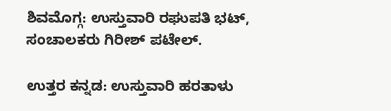ಶಿವಮೊಗ್ಗ: ಉಸ್ತುವಾರಿ ರಘುಪತಿ ಭಟ್, ಸಂಚಾಲಕರು ಗಿರೀಶ್ ಪಟೇಲ್.

ಉತ್ತರ ಕನ್ನಡ: ಉಸ್ತುವಾರಿ ಹರತಾಳು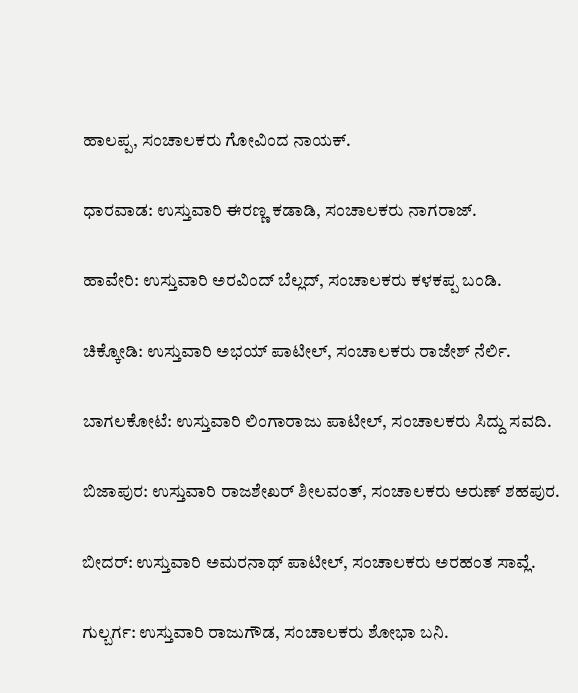ಹಾಲಪ್ಪ, ಸಂಚಾಲಕರು ಗೋವಿಂದ ನಾಯಕ್.

ಧಾರವಾಡ: ಉಸ್ತುವಾರಿ ಈರಣ್ಣ ಕಡಾಡಿ, ಸಂಚಾಲಕರು ನಾಗರಾಜ್.

ಹಾವೇರಿ: ಉಸ್ತುವಾರಿ ಅರವಿಂದ್ ಬೆಲ್ಲದ್, ಸಂಚಾಲಕರು ಕಳಕಪ್ಪ ಬಂಡಿ.

ಚಿಕ್ಕೋಡಿ: ಉಸ್ತುವಾರಿ ಅಭಯ್ ಪಾಟೀಲ್, ಸಂಚಾಲಕರು ರಾಜೇಶ್ ನೆರ್ಲಿ.

ಬಾಗಲಕೋಟೆ: ಉಸ್ತುವಾರಿ ಲಿಂಗಾರಾಜು ಪಾಟೀಲ್, ಸಂಚಾಲಕರು ಸಿದ್ದು ಸವದಿ.

ಬಿಜಾಪುರ: ಉಸ್ತುವಾರಿ ರಾಜಶೇಖರ್ ಶೀಲವಂತ್, ಸಂಚಾಲಕರು ಅರುಣ್ ಶಹಪುರ.

ಬೀದರ್: ಉಸ್ತುವಾರಿ ಅಮರನಾಥ್ ಪಾಟೀಲ್, ಸಂಚಾಲಕರು ಅರಹಂತ ಸಾವ್ಲೆ.

ಗುಲ್ಬರ್ಗ: ಉಸ್ತುವಾರಿ ರಾಜುಗೌಡ, ಸಂಚಾಲಕರು ಶೋಭಾ ಬನಿ.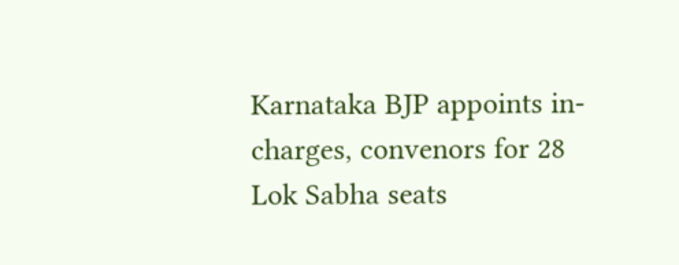Karnataka BJP appoints in-charges, convenors for 28 Lok Sabha seats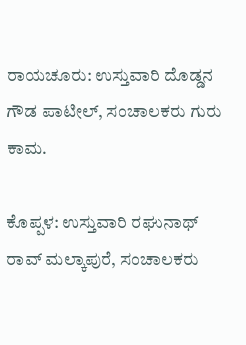ರಾಯಚೂರು: ಉಸ್ತುವಾರಿ ದೊಡ್ಡನ ಗೌಡ ಪಾಟೀಲ್, ಸಂಚಾಲಕರು ಗುರು ಕಾಮ.

ಕೊಪ್ಪಳ: ಉಸ್ತುವಾರಿ ರಘುನಾಥ್ ರಾವ್ ಮಲ್ಕಾಪುರೆ, ಸಂಚಾಲಕರು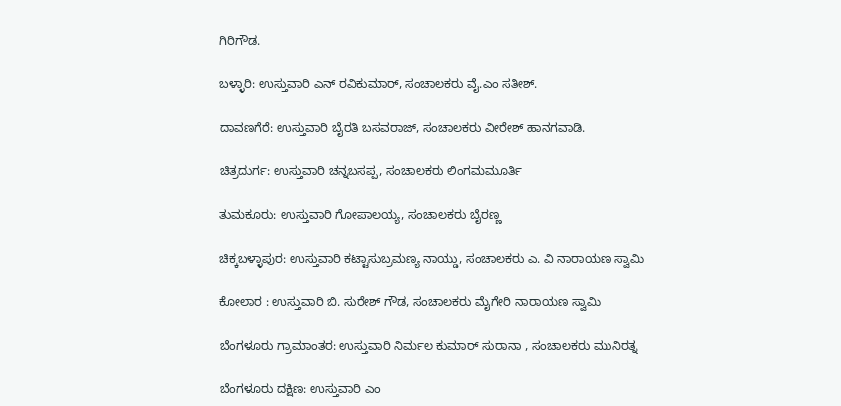ಗಿರಿಗೌಡ.

ಬಳ್ಳಾರಿ: ಉಸ್ತುವಾರಿ ಎನ್ ರವಿಕುಮಾರ್, ಸಂಚಾಲಕರು ವೈ.ಎಂ ಸತೀಶ್.

ದಾವಣಗೆರೆ: ಉಸ್ತುವಾರಿ ಬೈರತಿ ಬಸವರಾಜ್, ಸಂಚಾಲಕರು ವೀರೇಶ್ ಹಾನಗವಾಡಿ.

ಚಿತ್ರದುರ್ಗ: ಉಸ್ತುವಾರಿ ಚನ್ನಬಸಪ್ಪ, ಸಂಚಾಲಕರು ಲಿಂಗಮಮೂರ್ತಿ

ತುಮಕೂರು: ಉಸ್ತುವಾರಿ ಗೋಪಾಲಯ್ಯ, ಸಂಚಾಲಕರು ಬೈರಣ್ಣ

ಚಿಕ್ಕಬಳ್ಳಾಪುರ: ಉಸ್ತುವಾರಿ ಕಟ್ಟಾಸುಬ್ರಮಣ್ಯ ನಾಯ್ಡು, ಸಂಚಾಲಕರು ಎ. ವಿ ನಾರಾಯಣ ಸ್ವಾಮಿ

ಕೋಲಾರ : ಉಸ್ತುವಾರಿ ಬಿ. ಸುರೇಶ್ ಗೌಡ, ಸಂಚಾಲಕರು ಮೈಗೇರಿ ನಾರಾಯಣ ಸ್ವಾಮಿ

ಬೆಂಗಳೂರು ಗ್ರಾಮಾಂತರ: ಉಸ್ತುವಾರಿ ನಿರ್ಮಲ ಕುಮಾರ್ ಸುರಾನಾ , ಸಂಚಾಲಕರು ಮುನಿರತ್ನ

ಬೆಂಗಳೂರು ದಕ್ಷಿಣ: ಉಸ್ತುವಾರಿ ಎಂ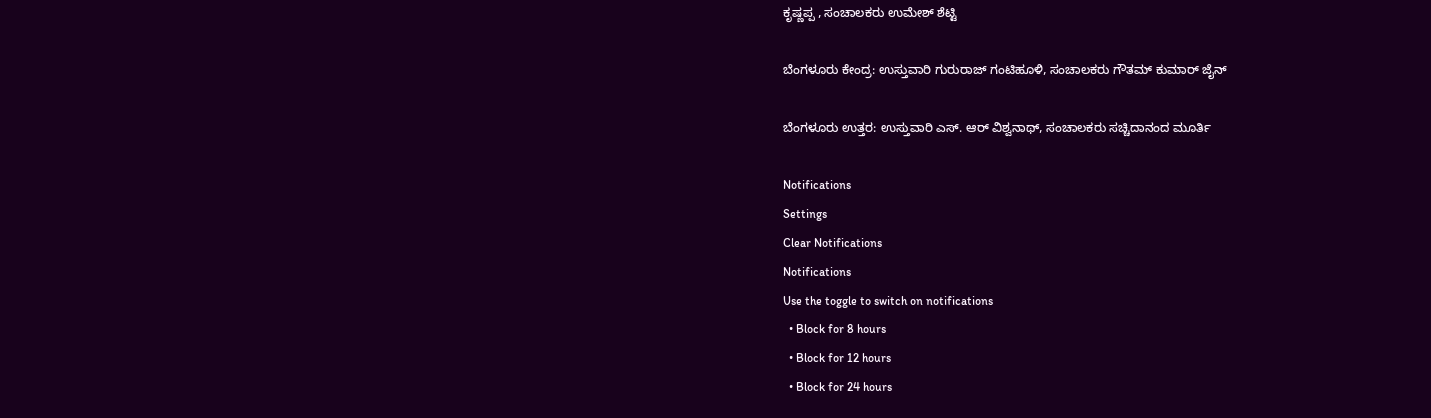ಕೃಷ್ಣಪ್ಪ , ಸಂಚಾಲಕರು ಉಮೇಶ್ ಶೆಟ್ಟಿ

ಬೆಂಗಳೂರು ಕೇಂದ್ರ: ಉಸ್ತುವಾರಿ ಗುರುರಾಜ್ ಗಂಟಿಹೂಳಿ, ಸಂಚಾಲಕರು ಗೌತಮ್ ಕುಮಾರ್ ಜೈನ್

ಬೆಂಗಳೂರು ಉತ್ತರ: ಉಸ್ತುವಾರಿ ಎಸ್. ಆರ್ ವಿಶ್ವನಾಥ್, ಸಂಚಾಲಕರು ಸಚ್ಚಿದಾನಂದ ಮೂರ್ತಿ

Notifications
Settings
Clear Notifications
Notifications
Use the toggle to switch on notifications
  • Block for 8 hours
  • Block for 12 hours
  • Block for 24 hours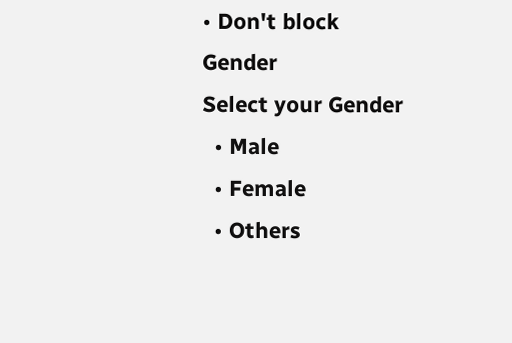• Don't block
Gender
Select your Gender
  • Male
  • Female
  • Others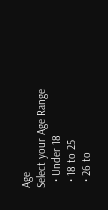Age
Select your Age Range
  • Under 18
  • 18 to 25
  • 26 to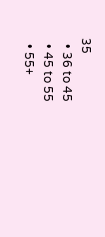35
  • 36 to 45
  • 45 to 55
  • 55+